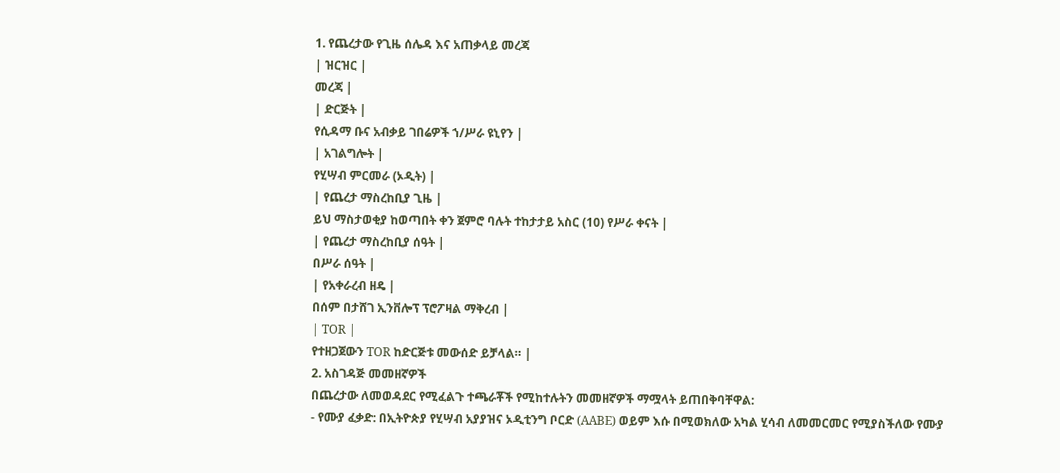1. የጨረታው የጊዜ ሰሌዳ እና አጠቃላይ መረጃ
| ዝርዝር |
መረጃ |
| ድርጅት |
የሲዳማ ቡና አብቃይ ገበሬዎች ኀ/ሥራ ዩኒየን |
| አገልግሎት |
የሂሣብ ምርመራ (ኦዲት) |
| የጨረታ ማስረከቢያ ጊዜ |
ይህ ማስታወቂያ ከወጣበት ቀን ጀምሮ ባሉት ተከታታይ አስር (10) የሥራ ቀናት |
| የጨረታ ማስረከቢያ ሰዓት |
በሥራ ሰዓት |
| የአቀራረብ ዘዴ |
በሰም በታሸገ ኢንቨሎፕ ፕሮፖዛል ማቅረብ |
| TOR |
የተዘጋጀውን TOR ከድርጅቱ መውሰድ ይቻላል። |
2. አስገዳጅ መመዘኛዎች
በጨረታው ለመወዳደር የሚፈልጉ ተጫራቾች የሚከተሉትን መመዘኛዎች ማሟላት ይጠበቅባቸዋል:
- የሙያ ፈቃድ: በኢትዮጵያ የሂሣብ አያያዝና ኦዲቲንግ ቦርድ (AABE) ወይም እሱ በሚወክለው አካል ሂሳብ ለመመርመር የሚያስችለው የሙያ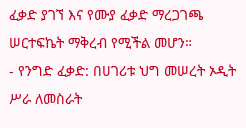ፈቃድ ያገኘ እና የሙያ ፈቃድ ማረጋገጫ ሠርተፍኬት ማቅረብ የሚችል መሆን።
- የንግድ ፈቃድ: በሀገሪቱ ህግ መሠረት ኦዲት ሥራ ለመስራት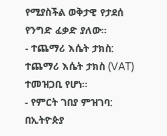የሚያስችል ወቅታዊ የታደሰ የንግድ ፈቃድ ያለው።
- ተጨማሪ እሴት ታክስ: ተጨማሪ እሴት ታክስ (VAT) ተመዝጋቢ የሆነ።
- የምርት ገበያ ምዝገባ: በኢትዮጵያ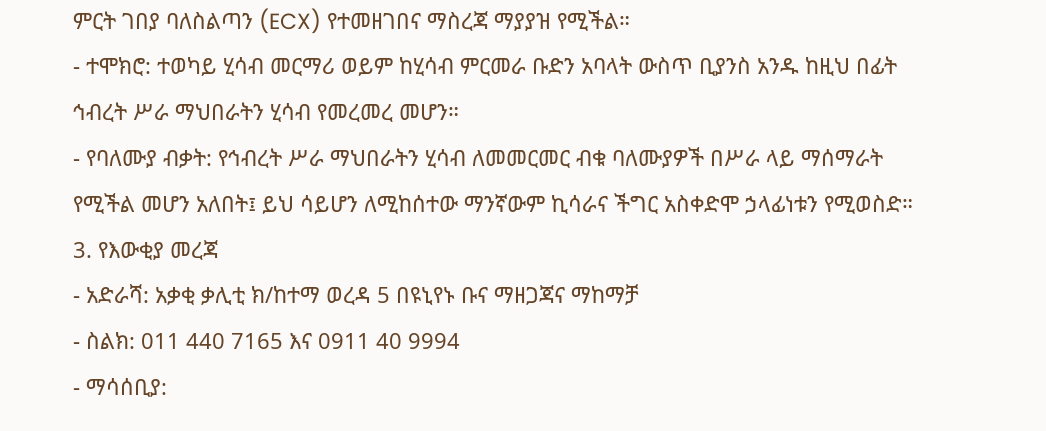ምርት ገበያ ባለስልጣን (ECX) የተመዘገበና ማስረጃ ማያያዝ የሚችል።
- ተሞክሮ: ተወካይ ሂሳብ መርማሪ ወይም ከሂሳብ ምርመራ ቡድን አባላት ውስጥ ቢያንስ አንዱ ከዚህ በፊት ኅብረት ሥራ ማህበራትን ሂሳብ የመረመረ መሆን።
- የባለሙያ ብቃት: የኅብረት ሥራ ማህበራትን ሂሳብ ለመመርመር ብቁ ባለሙያዎች በሥራ ላይ ማሰማራት የሚችል መሆን አለበት፤ ይህ ሳይሆን ለሚከሰተው ማንኛውም ኪሳራና ችግር አስቀድሞ ኃላፊነቱን የሚወስድ።
3. የእውቂያ መረጃ
- አድራሻ: አቃቂ ቃሊቲ ክ/ከተማ ወረዳ 5 በዩኒየኑ ቡና ማዘጋጃና ማከማቻ
- ስልክ: 011 440 7165 እና 0911 40 9994
- ማሳሰቢያ: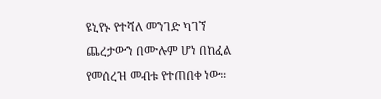ዩኒየኑ የተሻለ መንገድ ካገኘ ጨረታውን በሙሉም ሆነ በከፈል የመሰረዝ መብቱ የተጠበቀ ነው።